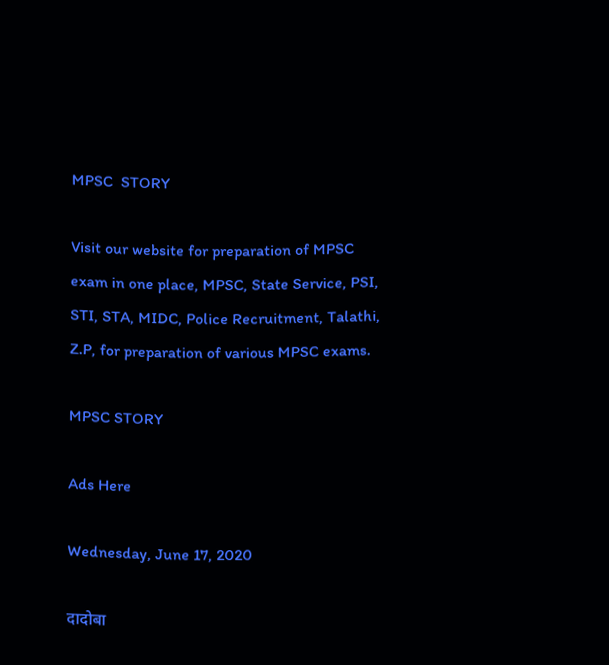MPSC  STORY

Visit our website for preparation of MPSC exam in one place, MPSC, State Service, PSI, STI, STA, MIDC, Police Recruitment, Talathi, Z.P, for preparation of various MPSC exams.

MPSC STORY

Ads Here

Wednesday, June 17, 2020

दादोबा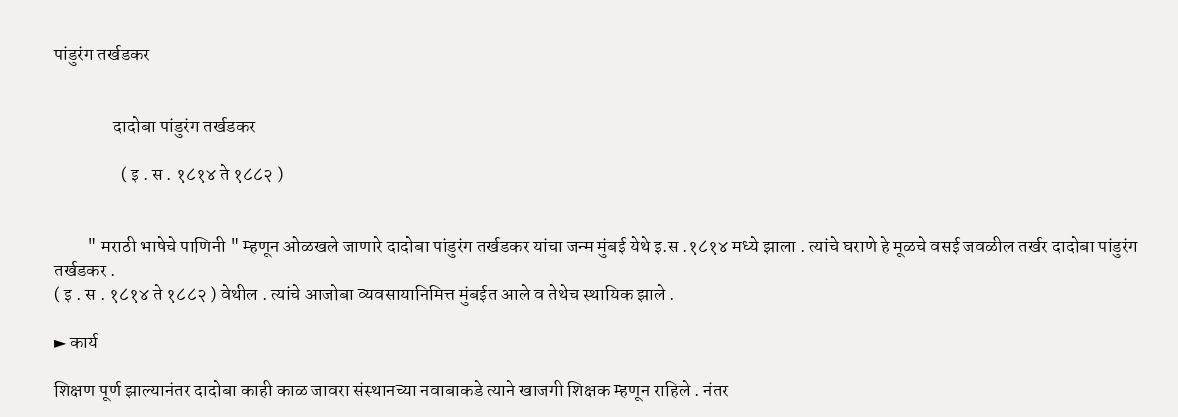पांडुरंग तर्खडकर


                दादोबा पांडुरंग तर्खडकर

                  ( इ . स . १८१४ ते १८८२ )


         " मराठी भाषेचे पाणिनी " म्हणून ओळखले जाणारे दादोबा पांडुरंग तर्खडकर यांचा जन्म मुंबई येथे इ.स .१८१४ मध्ये झाला . त्यांचे घराणे हे मूळचे वसई जवळील तर्खर दादोबा पांडुरंग तर्खडकर .
( इ . स . १८१४ ते १८८२ ) वेथील . त्यांचे आजोबा व्यवसायानिमित्त मुंबईत आले व तेथेच स्थायिक झाले .

► कार्य

शिक्षण पूर्ण झाल्यानंतर दादोबा काही काळ जावरा संस्थानच्या नवाबाकडे त्याने खाजगी शिक्षक म्हणून राहिले . नंतर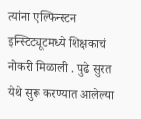त्यांना एल्फिन्स्टन इन्स्टिट्यूटमध्ये शिक्षकाचं नोकरी मिळाली . पुढे सुरत येथे सुरू करण्यात आलेल्या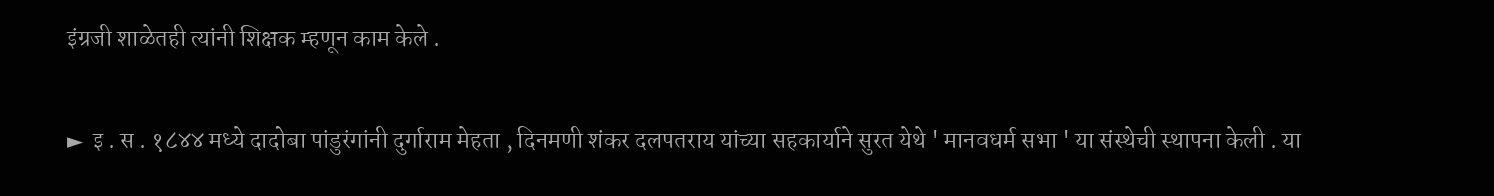इंग्रजी शाळेतही त्यांनी शिक्षक म्हणून काम केले .

►  इ . स . १८४४ मध्ये दादोबा पांडुरंगांनी दुर्गाराम मेहता , दिनमणी शंकर दलपतराय यांच्या सहकार्याने सुरत येथे ' मानवधर्म सभा ' या संस्थेची स्थापना केली . या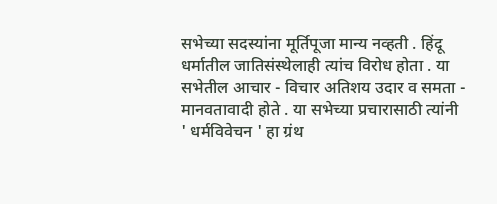सभेच्या सदस्यांना मूर्तिपूजा मान्य नव्हती . हिंदू धर्मातील जातिसंस्थेलाही त्यांच विरोध होता . या सभेतील आचार - विचार अतिशय उदार व समता - मानवतावादी होते . या सभेच्या प्रचारासाठी त्यांनी ' धर्मविवेचन ' हा ग्रंथ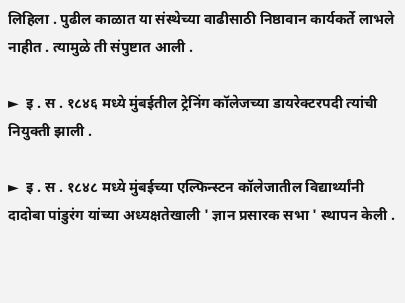लिहिला . पुढील काळात या संस्थेच्या वाढीसाठी निष्ठावान कार्यकर्ते लाभले नाहीत . त्यामुळे ती संपुष्टात आली .

►  इ . स . १८४६ मध्ये मुंबईतील ट्रेनिंग कॉलेजच्या डायरेक्टरपदी त्यांची नियुक्ती झाली .

►  इ . स . १८४८ मध्ये मुंबईच्या एल्फिन्स्टन कॉलेजातील विद्यार्थ्यांनी दादोबा पांडुरंग यांच्या अध्यक्षतेखाली ' ज्ञान प्रसारक सभा ' स्थापन केली .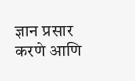ज्ञान प्रसार करणे आणि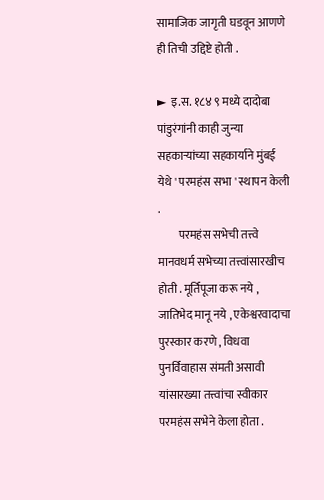सामाजिक जागृती घडवून आणणे ही तिची उद्दिष्टे होती .

►  इ.स. १८४ ९ मध्ये दादोबा पांडुरंगांनी काही जुन्या सहकाऱ्यांच्या सहकार्याने मुंबई येथे ' परमहंस सभा ' स्थापन केली .
         परमहंस सभेची तत्त्वे मानवधर्म सभेच्या तत्त्वांसारखीच  होती . मूर्तिपूजा करू नये , जातिभेद मानू नये , एकेश्वरवादाचा पुरस्कार करणे , विधवा पुनर्विवाहास संमती असावी यांसारख्या तत्त्वांचा स्वीकार परमहंस सभेने केला होता .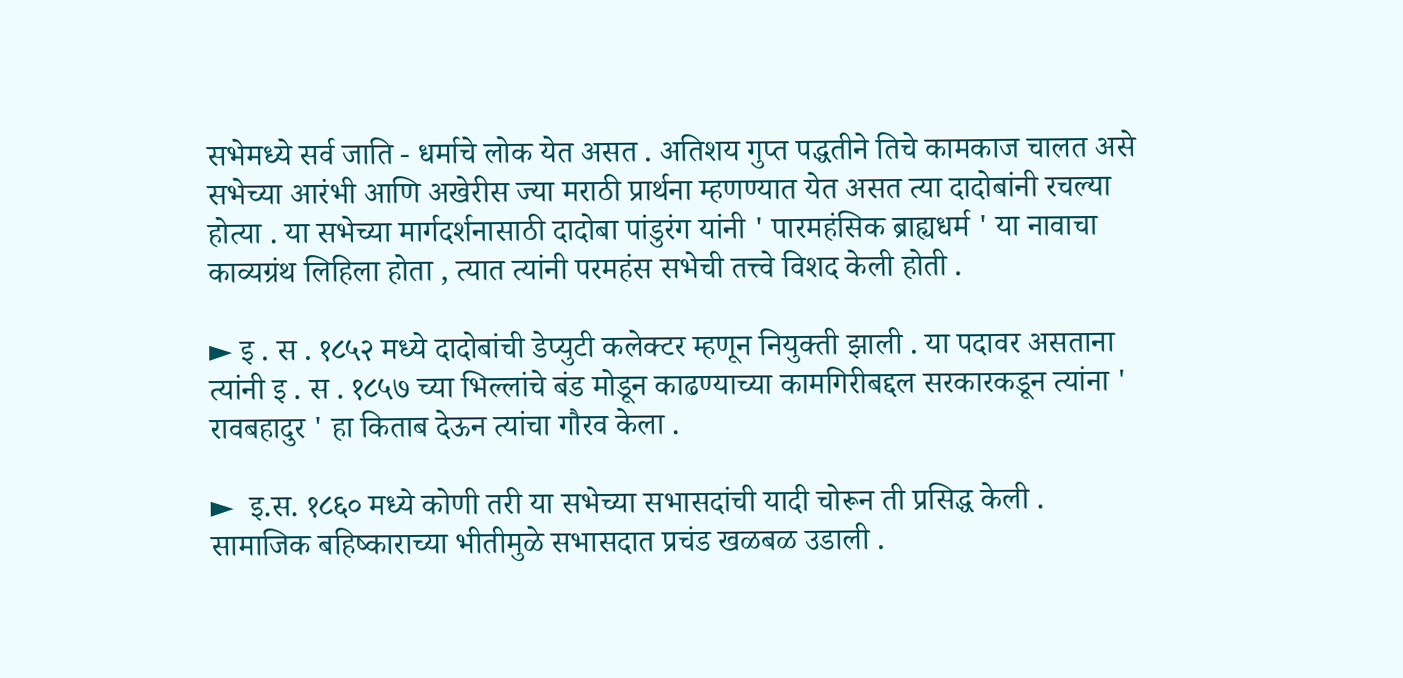सभेमध्ये सर्व जाति - धर्माचे लोक येत असत . अतिशय गुप्त पद्धतीने तिचे कामकाज चालत असे सभेच्या आरंभी आणि अखेरीस ज्या मराठी प्रार्थना म्हणण्यात येत असत त्या दादोबांनी रचल्या होत्या . या सभेच्या मार्गदर्शनासाठी दादोबा पांडुरंग यांनी ' पारमहंसिक ब्राह्यधर्म ' या नावाचा काव्यग्रंथ लिहिला होता , त्यात त्यांनी परमहंस सभेची तत्त्वे विशद केली होती .

► इ . स . १८५२ मध्ये दादोबांची डेप्युटी कलेक्टर म्हणून नियुक्ती झाली . या पदावर असताना त्यांनी इ . स . १८५७ च्या भिल्लांचे बंड मोडून काढण्याच्या कामगिरीबद्दल सरकारकडून त्यांना ' रावबहादुर ' हा किताब देऊन त्यांचा गौरव केला .

►  इ.स. १८६० मध्ये कोणी तरी या सभेच्या सभासदांची यादी चोरून ती प्रसिद्ध केली . सामाजिक बहिष्काराच्या भीतीमुळे सभासदात प्रचंड खळबळ उडाली .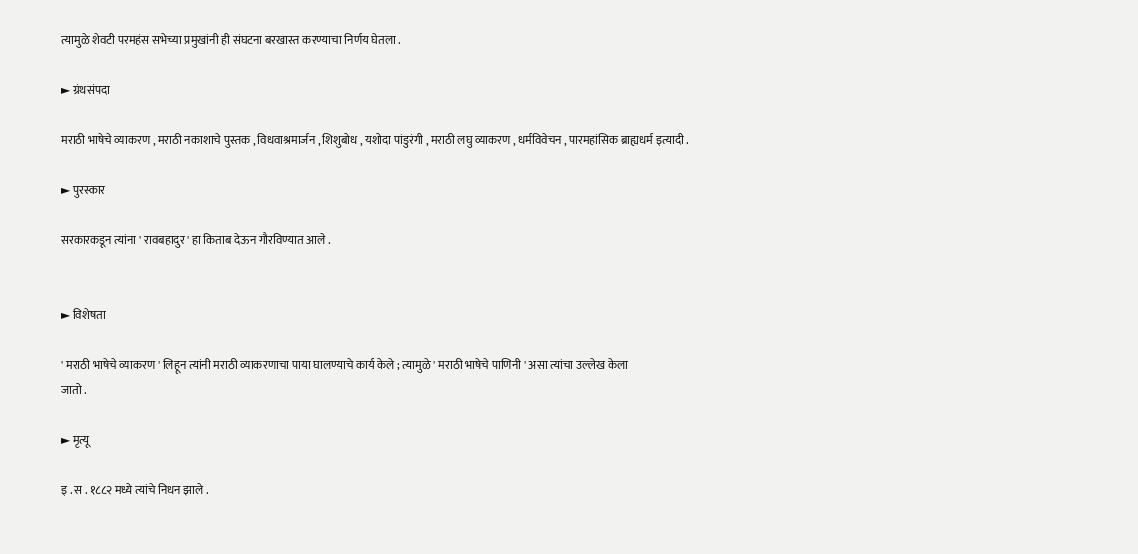त्यामुळे शेवटी परमहंस सभेच्या प्रमुखांनी ही संघटना बरखास्त करण्याचा निर्णय घेतला .

► ग्रंथसंपदा

मराठी भाषेचे व्याकरण , मराठी नकाशाचे पुस्तक , विधवाश्रमार्जन , शिशुबोध , यशोदा पांडुरंगी , मराठी लघु व्याकरण , धर्मविवेचन , पारमहांसिक ब्राह्यधर्म इत्यादी .

► पुरस्कार

सरकारकडून त्यांना ' रावबहादुर ' हा किताब देऊन गौरविण्यात आले .


► विशेषता

' मराठी भाषेचे व्याकरण ' लिहून त्यांनी मराठी व्याकरणाचा पाया घालण्याचे कार्य केले ; त्यामुळे ' मराठी भाषेचे पाणिनी ' असा त्यांचा उल्लेख केला
जातो .

► मृत्यू

इ . स . १८८२ मध्ये त्यांचे निधन झाले .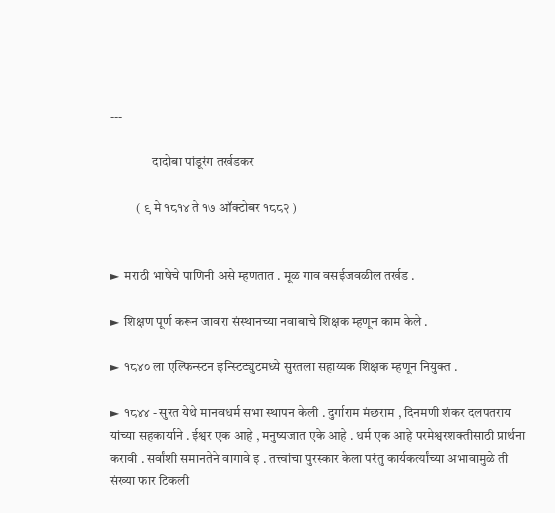---

                दादोबा पांडूरंग तर्खडकर

          ( ९ मे १८१४ ते १७ ऑक्टोबर १८८२ )


►  मराठी भाषेचे पाणिनी असे म्हणतात . मूळ गाव वसईजवळील तर्खड .

►  शिक्षण पूर्ण करून जावरा संस्थानच्या नवाबाचे शिक्षक म्हणून काम केले .

►  १८४० ला एल्फिन्स्टन इन्स्टिट्युटमध्ये सुरतला सहाय्यक शिक्षक म्हणून नियुक्त .

►  १८४४ - सुरत येथे मानवधर्म सभा स्थापन केली . दुर्गाराम मंछराम , दिनमणी शंकर दलपतराय यांच्या सहकार्याने . ईश्वर एक आहे , मनुष्यजात एके आहे . धर्म एक आहे परमेश्वरशक्तीसाठी प्रार्थना करावी . सर्वांशी समानतेने वागावे इ . तत्त्वांचा पुरस्कार केला परंतु कार्यकर्त्यांच्या अभावामुळे ती संख्या फार टिकली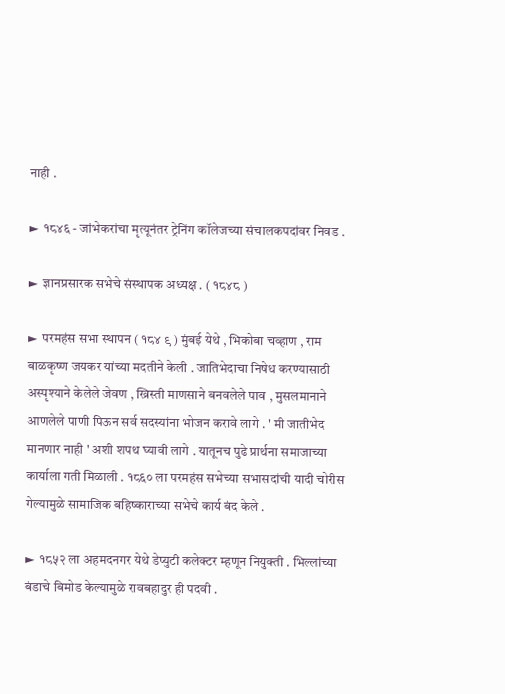नाही .

►  १८४६ - जांभेकरांचा मृत्यूनंतर ट्रेनिंग कॉलेजच्या संचालकपदांवर निवड .

►  ज्ञानप्रसारक सभेचे संस्थापक अध्यक्ष . ( १८४८ )

►  परमहंस सभा स्थापन ( १८४ ९ ) मुंबई येथे , भिकोबा चव्हाण , राम बाळकृष्ण जयकर यांच्या मदतीने केली . जातिभेदाचा निषेध करण्यासाठी अस्पृश्याने केलेले जेवण , ख्रिस्ती माणसाने बनवलेले पाव , मुसलमानाने आणलेले पाणी पिऊन सर्व सदस्यांना भोजन करावे लागे . ' मी जातीभेद मानणार नाही ' अशी शपथ घ्यावी लागे . यातूनच पुढे प्रार्थना समाजाच्या कार्याला गती मिळाली . १८६० ला परमहंस सभेच्या सभासदांची यादी चोरीस गेल्यामुळे सामाजिक बहिष्काराच्या सभेचे कार्य बंद केले .

►  १८५२ ला अहमदनगर येथे डेप्युटी कलेक्टर म्हणून नियुक्ती . भिल्लांच्या बंडाचे बिमोड केल्यामुळे रावबहादुर ही पदवी .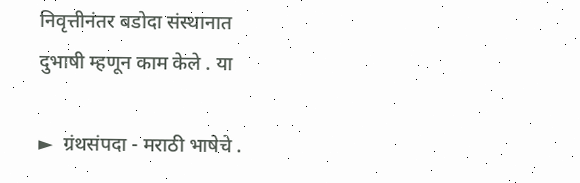निवृत्तीनंतर बडोदा संस्थानात दुभाषी म्हणून काम केले . या

►  ग्रंथसंपदा - मराठी भाषेचे .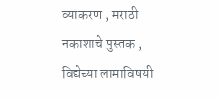व्याकरण , मराठी नकाशाचे पुस्तक , विद्येच्या लामाविषयी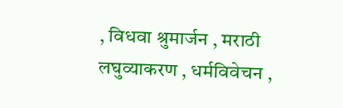, विधवा श्रुमार्जन , मराठी लघुव्याकरण , धर्मविवेचन ,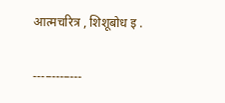आत्मचरित्र , शिशूबोध इ .

---–---–---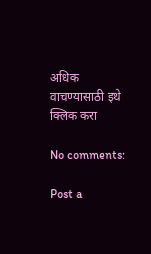अधिक वाचण्यासाठी इथे क्लिक करा

No comments:

Post a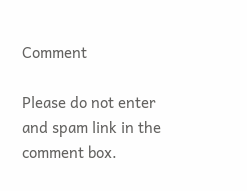Comment

Please do not enter and spam link in the comment box.